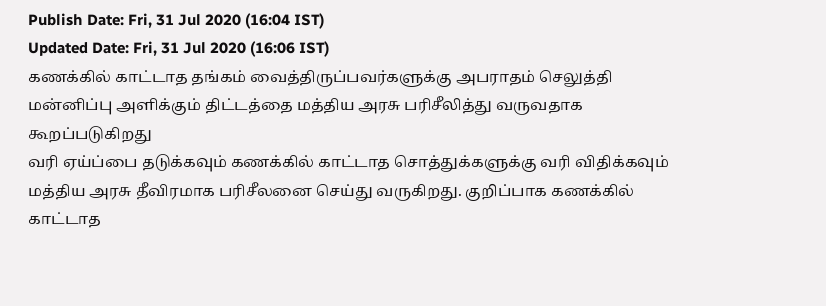Publish Date: Fri, 31 Jul 2020 (16:04 IST)
Updated Date: Fri, 31 Jul 2020 (16:06 IST)
கணக்கில் காட்டாத தங்கம் வைத்திருப்பவர்களுக்கு அபராதம் செலுத்தி மன்னிப்பு அளிக்கும் திட்டத்தை மத்திய அரசு பரிசீலித்து வருவதாக கூறப்படுகிறது
வரி ஏய்ப்பை தடுக்கவும் கணக்கில் காட்டாத சொத்துக்களுக்கு வரி விதிக்கவும் மத்திய அரசு தீவிரமாக பரிசீலனை செய்து வருகிறது. குறிப்பாக கணக்கில் காட்டாத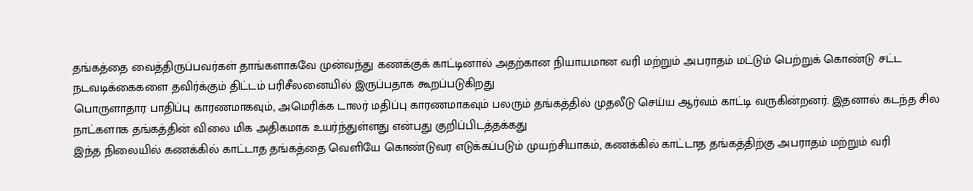தங்கத்தை வைத்திருப்பவர்கள் தாங்களாகவே முன்வந்து கணக்குக் காட்டினால் அதற்கான நியாயமான வரி மற்றும் அபராதம் மட்டும் பெற்றுக் கொண்டு சட்ட நடவடிக்கைகளை தவிர்க்கும் திட்டம் பரிசீலனையில் இருப்பதாக கூறப்படுகிறது
பொருளாதார பாதிப்பு காரணமாகவும், அமெரிக்க டாலர் மதிப்பு காரணமாகவும் பலரும் தங்கத்தில் முதலீடு செய்ய ஆர்வம் காட்டி வருகின்றனர். இதனால் கடந்த சில நாட்களாக தங்கத்தின் விலை மிக அதிகமாக உயர்ந்துள்ளது என்பது குறிப்பிடத்தக்கது
இந்த நிலையில் கணக்கில் காட்டாத தங்கத்தை வெளியே கொண்டுவர எடுக்கப்படும் முயற்சியாகம், கணக்கில் காட்டாத தங்கத்திற்கு அபராதம் மற்றும் வரி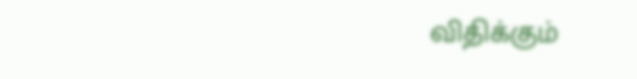விதிக்கும்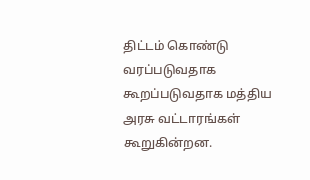திட்டம் கொண்டு வரப்படுவதாக கூறப்படுவதாக மத்திய அரசு வட்டாரங்கள் கூறுகின்றன.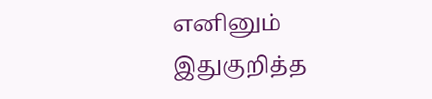எனினும் இதுகுறித்த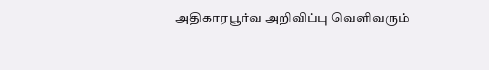அதிகாரபூர்வ அறிவிப்பு வெளிவரும்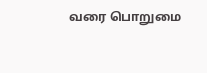வரை பொறுமை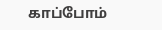காப்போம்